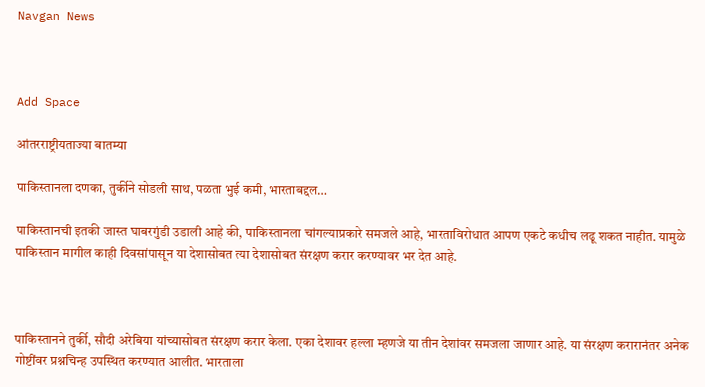Navgan News



Add Space

आंतरराष्ट्रीयताज्या बातम्या

पाकिस्तानला दणका, तुर्कीने सोडली साथ, पळता भुई कमी, भारताबद्दल…

पाकिस्तानची इतकी जास्त घाबरगुंडी उडाली आहे की, पाकिस्तानला चांगल्याप्रकारे समजले आहे, भारताविरोधात आपण एकटे कधीच लढू शकत नाहीत. यामुळे पाकिस्तान मागील काही दिवसांपासून या देशासोबत त्या देशासोबत संरक्षण करार करण्यावर भर देत आहे.



पाकिस्तानने तुर्की, सौदी अरेबिया यांच्यासोबत संरक्षण करार केला. एका देशावर हल्ला म्हणजे या तीन देशांवर समजला जाणार आहे. या संरक्षण करारानंतर अनेक गोष्टींवर प्रश्नचिन्ह उपस्थित करण्यात आलीत. भारताला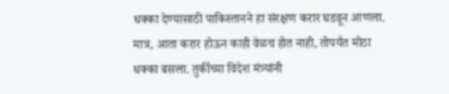धक्का देण्यासाठी पाकिस्तानने हा संरक्षण करार घडवून आणला. मात्र, आता करार होऊन काही वेळच होत नाही, तोपर्यंत मोठा धक्का बसला. तुर्कीच्या विदेश मंत्र्यांनी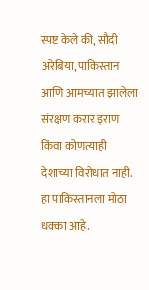स्पष्ट केले की, सौदी अरेबिया, पाकिस्तान आणि आमच्यात झालेला संरक्षण करार इराण किंवा कोणत्याही देशाच्या विरोधात नाही. हा पाकिस्तानला मोठा धक्का आहे.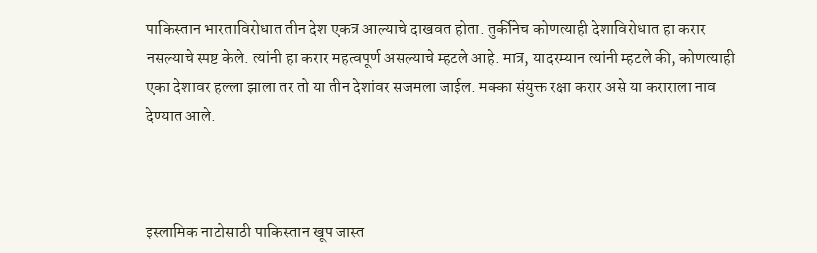पाकिस्तान भारताविरोधात तीन देश एकत्र आल्याचे दाखवत होता. तुर्कीनेच कोणत्याही देशाविरोधात हा करार नसल्याचे स्पष्ट केले. त्यांनी हा करार महत्वपूर्ण असल्याचे म्हटले आहे. मात्र, यादरम्यान त्यांनी म्हटले की, कोणत्याही एका देशावर हल्ला झाला तर तो या तीन देशांवर सजमला जाईल. मक्का संयुक्त रक्षा करार असे या कराराला नाव देण्यात आले.



इस्लामिक नाटोसाठी पाकिस्तान खूप जास्त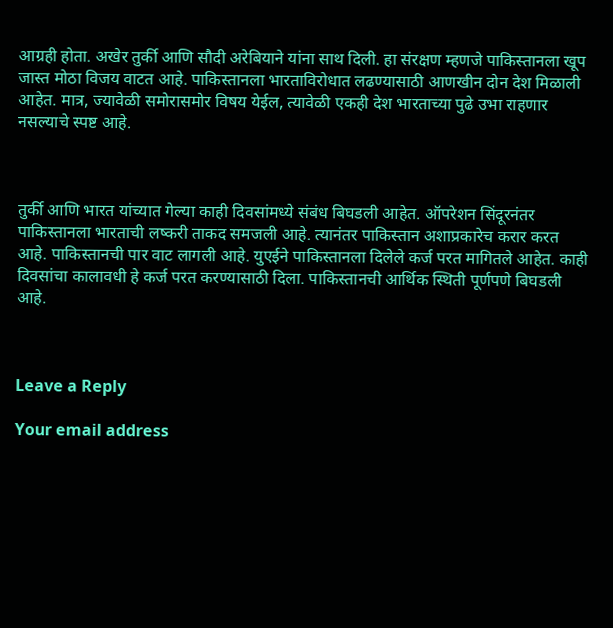आग्रही होता. अखेर तुर्की आणि सौदी अरेबियाने यांना साथ दिली. हा संरक्षण म्हणजे पाकिस्तानला खूप जास्त मोठा विजय वाटत आहे. पाकिस्तानला भारताविरोधात लढण्यासाठी आणखीन दोन देश मिळाली आहेत. मात्र, ज्यावेळी समोरासमोर विषय येईल, त्यावेळी एकही देश भारताच्या पुढे उभा राहणार नसल्याचे स्पष्ट आहे.



तुर्की आणि भारत यांच्यात गेल्या काही दिवसांमध्ये संबंध बिघडली आहेत. ऑपरेशन सिंदूरनंतर पाकिस्तानला भारताची लष्करी ताकद समजली आहे. त्यानंतर पाकिस्तान अशाप्रकारेच करार करत आहे. पाकिस्तानची पार वाट लागली आहे. युएईने पाकिस्तानला दिलेले कर्ज परत मागितले आहेत. काही दिवसांचा कालावधी हे कर्ज परत करण्यासाठी दिला. पाकिस्तानची आर्थिक स्थिती पूर्णपणे बिघडली आहे.



Leave a Reply

Your email address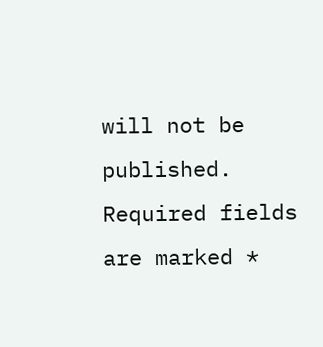will not be published. Required fields are marked *